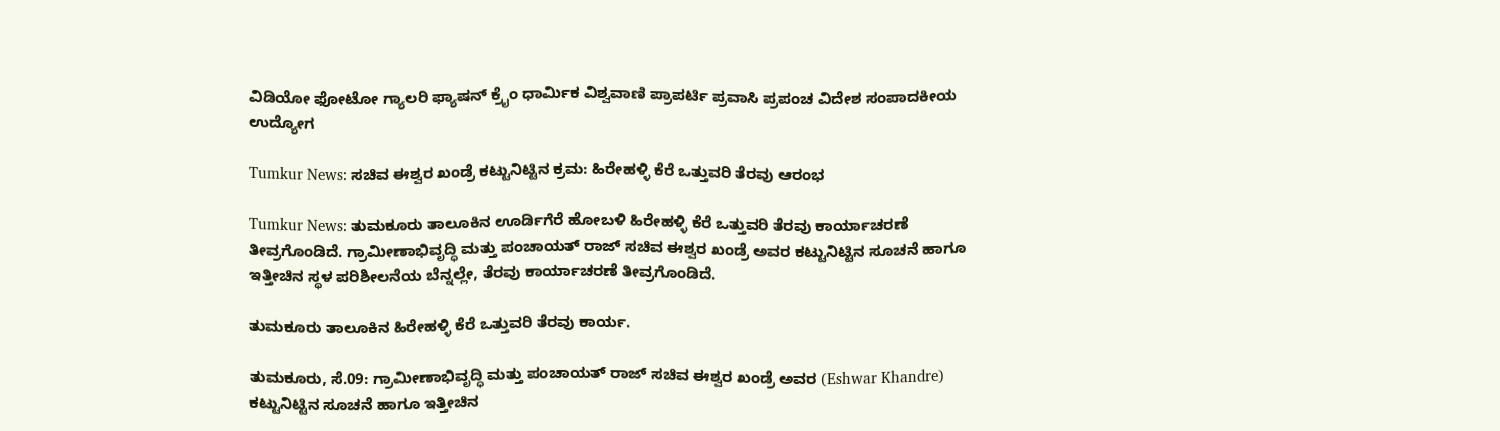ವಿಡಿಯೋ ಫೋಟೋ ಗ್ಯಾಲರಿ ಫ್ಯಾಷನ್ ಕ್ರೈಂ ಧಾರ್ಮಿಕ ವಿಶ್ವವಾಣಿ ಪ್ರಾಪರ್ಟಿ ಪ್ರವಾಸಿ ಪ್ರಪಂಚ ವಿದೇಶ ಸಂಪಾದಕೀಯ ಉದ್ಯೋಗ

Tumkur News: ಸಚಿವ ಈಶ್ವರ ಖಂಡ್ರೆ ಕಟ್ಟುನಿಟ್ಟಿನ ಕ್ರಮ: ಹಿರೇಹಳ್ಳಿ ಕೆರೆ ಒತ್ತುವರಿ ತೆರವು ಆರಂಭ

Tumkur News: ತುಮಕೂರು ತಾಲೂಕಿನ ಊರ್ಡಿಗೆರೆ ಹೋಬಳಿ ಹಿರೇಹಳ್ಳಿ ಕೆರೆ ಒತ್ತುವರಿ ತೆರವು ಕಾರ್ಯಾಚರಣೆ ತೀವ್ರಗೊಂಡಿದೆ. ಗ್ರಾಮೀಣಾಭಿವೃದ್ಧಿ ಮತ್ತು ಪಂಚಾಯತ್ ರಾಜ್ ಸಚಿವ ಈಶ್ವರ ಖಂಡ್ರೆ ಅವರ ಕಟ್ಟುನಿಟ್ಟಿನ ಸೂಚನೆ ಹಾಗೂ ಇತ್ತೀಚಿನ ಸ್ಥಳ ಪರಿಶೀಲನೆಯ ಬೆನ್ನಲ್ಲೇ, ತೆರವು ಕಾರ್ಯಾಚರಣೆ ತೀವ್ರಗೊಂಡಿದೆ.

ತುಮಕೂರು ತಾಲೂಕಿನ ಹಿರೇಹಳ್ಳಿ ಕೆರೆ ಒತ್ತುವರಿ ತೆರವು ಕಾರ್ಯ.

ತುಮಕೂರು, ಸೆ.09: ಗ್ರಾಮೀಣಾಭಿವೃದ್ಧಿ ಮತ್ತು ಪಂಚಾಯತ್ ರಾಜ್ ಸಚಿವ ಈಶ್ವರ ಖಂಡ್ರೆ ಅವರ (Eshwar Khandre) ಕಟ್ಟುನಿಟ್ಟಿನ ಸೂಚನೆ ಹಾಗೂ ಇತ್ತೀಚಿನ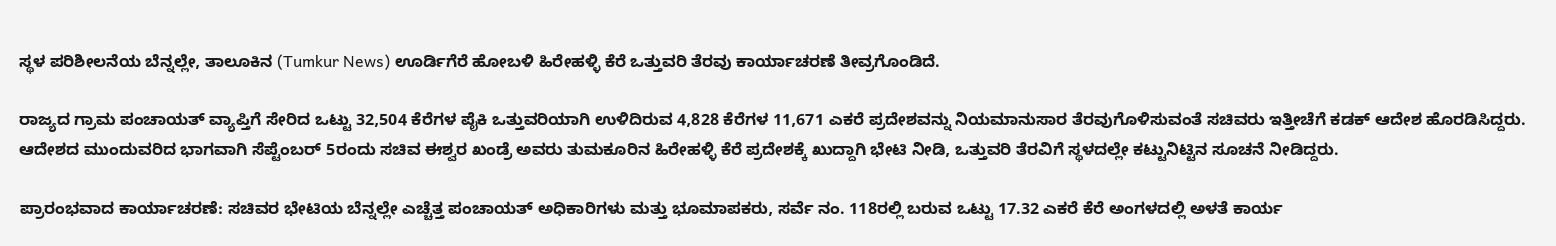ಸ್ಥಳ ಪರಿಶೀಲನೆಯ ಬೆನ್ನಲ್ಲೇ, ತಾಲೂಕಿನ (Tumkur News) ಊರ್ಡಿಗೆರೆ ಹೋಬಳಿ ಹಿರೇಹಳ್ಳಿ ಕೆರೆ ಒತ್ತುವರಿ ತೆರವು ಕಾರ್ಯಾಚರಣೆ ತೀವ್ರಗೊಂಡಿದೆ.

ರಾಜ್ಯದ ಗ್ರಾಮ ಪಂಚಾಯತ್ ವ್ಯಾಪ್ತಿಗೆ ಸೇರಿದ ಒಟ್ಟು 32,504 ಕೆರೆಗಳ ಪೈಕಿ ಒತ್ತುವರಿಯಾಗಿ ಉಳಿದಿರುವ 4,828 ಕೆರೆಗಳ 11,671 ಎಕರೆ ಪ್ರದೇಶವನ್ನು ನಿಯಮಾನುಸಾರ ತೆರವುಗೊಳಿಸುವಂತೆ ಸಚಿವರು ಇತ್ತೀಚೆಗೆ ಕಡಕ್ ಆದೇಶ ಹೊರಡಿಸಿದ್ದರು. ಆದೇಶದ ಮುಂದುವರಿದ ಭಾಗವಾಗಿ ಸೆಪ್ಟೆಂಬರ್ 5ರಂದು ಸಚಿವ ಈಶ್ವರ ಖಂಡ್ರೆ ಅವರು ತುಮಕೂರಿನ ಹಿರೇಹಳ್ಳಿ ಕೆರೆ ಪ್ರದೇಶಕ್ಕೆ ಖುದ್ದಾಗಿ ಭೇಟಿ ನೀಡಿ, ಒತ್ತುವರಿ ತೆರವಿಗೆ ಸ್ಥಳದಲ್ಲೇ ಕಟ್ಟುನಿಟ್ಟಿನ ಸೂಚನೆ ನೀಡಿದ್ದರು.

ಪ್ರಾರಂಭವಾದ ಕಾರ್ಯಾಚರಣೆ: ಸಚಿವರ ಭೇಟಿಯ ಬೆನ್ನಲ್ಲೇ ಎಚ್ಚೆತ್ತ ಪಂಚಾಯತ್ ಅಧಿಕಾರಿಗಳು ಮತ್ತು ಭೂಮಾಪಕರು, ಸರ್ವೆ ನಂ. 118ರಲ್ಲಿ ಬರುವ ಒಟ್ಟು 17.32 ಎಕರೆ ಕೆರೆ ಅಂಗಳದಲ್ಲಿ ಅಳತೆ ಕಾರ್ಯ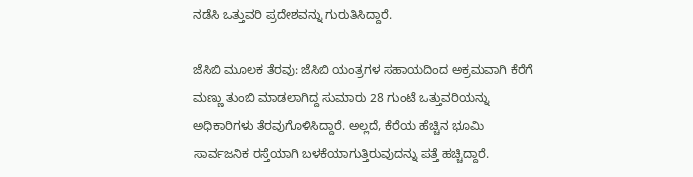ನಡೆಸಿ ಒತ್ತುವರಿ ಪ್ರದೇಶವನ್ನು ಗುರುತಿಸಿದ್ದಾರೆ.

ಜೆಸಿಬಿ ಮೂಲಕ ತೆರವು: ಜೆಸಿಬಿ ಯಂತ್ರಗಳ ಸಹಾಯದಿಂದ ಅಕ್ರಮವಾಗಿ ಕೆರೆಗೆ ಮಣ್ಣು ತುಂಬಿ ಮಾಡಲಾಗಿದ್ದ ಸುಮಾರು 28 ಗುಂಟೆ ಒತ್ತುವರಿಯನ್ನು ಅಧಿಕಾರಿಗಳು ತೆರವುಗೊಳಿಸಿದ್ದಾರೆ. ಅಲ್ಲದೆ, ಕೆರೆಯ ಹೆಚ್ಚಿನ ಭೂಮಿ ಸಾರ್ವಜನಿಕ ರಸ್ತೆಯಾಗಿ ಬಳಕೆಯಾಗುತ್ತಿರುವುದನ್ನು ಪತ್ತೆ ಹಚ್ಚಿದ್ದಾರೆ.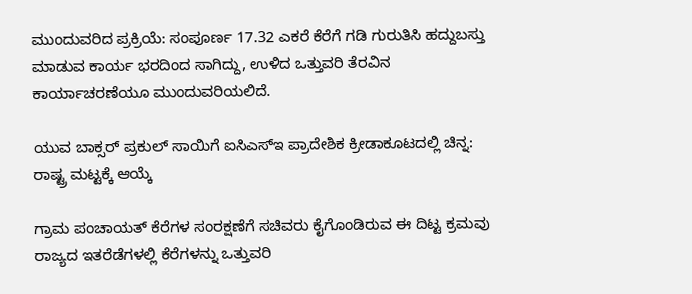ಮುಂದುವರಿದ ಪ್ರಕ್ರಿಯೆ: ಸಂಪೂರ್ಣ 17.32 ಎಕರೆ ಕೆರೆಗೆ ಗಡಿ ಗುರುತಿಸಿ ಹದ್ದುಬಸ್ತು ಮಾಡುವ ಕಾರ್ಯ ಭರದಿಂದ ಸಾಗಿದ್ದು, ಉಳಿದ ಒತ್ತುವರಿ ತೆರವಿನ ಕಾರ್ಯಾಚರಣೆಯೂ ಮುಂದುವರಿಯಲಿದೆ.

ಯುವ ಬಾಕ್ಸರ್ ಪ್ರಕುಲ್ ಸಾಯಿಗೆ ಐಸಿಎಸ್‍ಇ ಪ್ರಾದೇಶಿಕ ಕ್ರೀಡಾಕೂಟದಲ್ಲಿ ಚಿನ್ನ: ರಾಷ್ಟ್ರ ಮಟ್ಟಕ್ಕೆ ಆಯ್ಕೆ

ಗ್ರಾಮ ಪಂಚಾಯತ್ ಕೆರೆಗಳ ಸಂರಕ್ಷಣೆಗೆ ಸಚಿವರು ಕೈಗೊಂಡಿರುವ ಈ ದಿಟ್ಟ ಕ್ರಮವು ರಾಜ್ಯದ ಇತರೆಡೆಗಳಲ್ಲಿ ಕೆರೆಗಳನ್ನು ಒತ್ತುವರಿ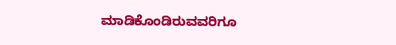ಮಾಡಿಕೊಂಡಿರುವವರಿಗೂ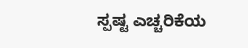ಸ್ಪಷ್ಟ ಎಚ್ಚರಿಕೆಯ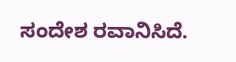ಸಂದೇಶ ರವಾನಿಸಿದೆ.